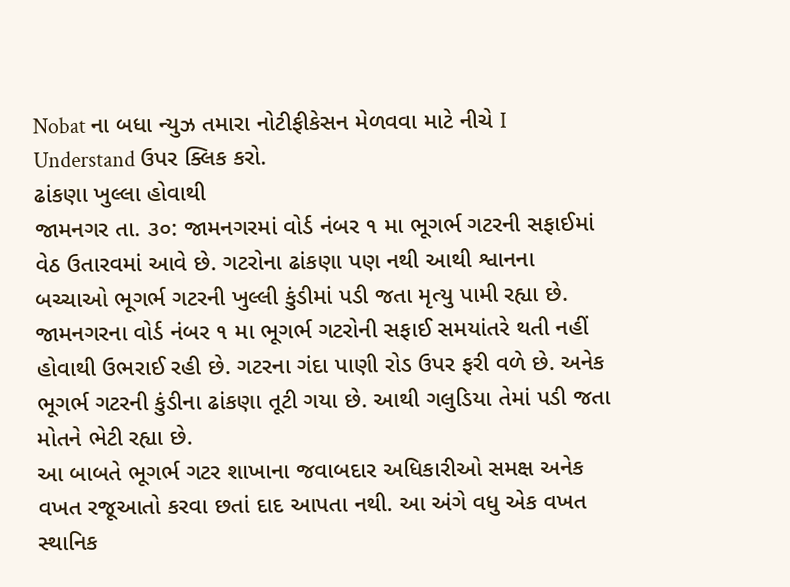Nobat ના બધા ન્યુઝ તમારા નોટીફીકેસન મેળવવા માટે નીચે I Understand ઉપર ક્લિક કરો.
ઢાંકણા ખુલ્લા હોવાથી
જામનગર તા. ૩૦: જામનગરમાં વોર્ડ નંબર ૧ મા ભૂગર્ભ ગટરની સફાઈમાં વેઠ ઉતારવમાં આવે છે. ગટરોના ઢાંકણા પણ નથી આથી શ્વાનના બચ્ચાઓ ભૂગર્ભ ગટરની ખુલ્લી કુંડીમાં પડી જતા મૃત્યુ પામી રહ્યા છે.
જામનગરના વોર્ડ નંબર ૧ મા ભૂગર્ભ ગટરોની સફાઈ સમયાંતરે થતી નહીં હોવાથી ઉભરાઈ રહી છે. ગટરના ગંદા પાણી રોડ ઉપર ફરી વળે છે. અનેક ભૂગર્ભ ગટરની કુંડીના ઢાંકણા તૂટી ગયા છે. આથી ગલુડિયા તેમાં પડી જતા મોતને ભેટી રહ્યા છે.
આ બાબતે ભૂગર્ભ ગટર શાખાના જવાબદાર અધિકારીઓ સમક્ષ અનેક વખત રજૂઆતો કરવા છતાં દાદ આપતા નથી. આ અંગે વધુ એક વખત સ્થાનિક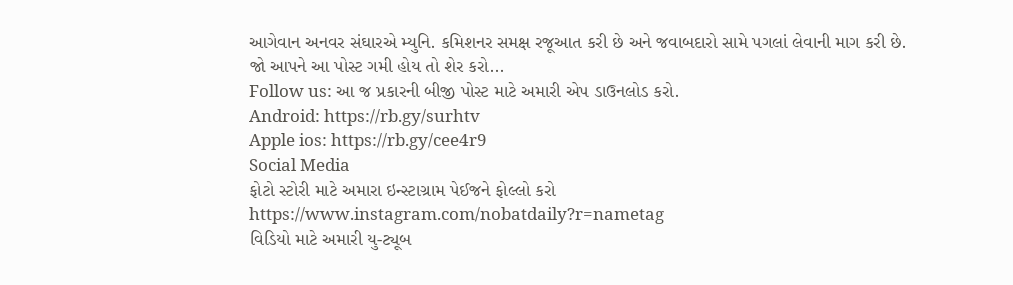આગેવાન અનવર સંઘારએ મ્યુનિ. કમિશનર સમક્ષ રજૂઆત કરી છે અને જવાબદારો સામે પગલાં લેવાની માગ કરી છે.
જો આપને આ પોસ્ટ ગમી હોય તો શેર કરો...
Follow us: આ જ પ્રકારની બીજી પોસ્ટ માટે અમારી એપ ડાઉનલોડ કરો.
Android: https://rb.gy/surhtv
Apple ios: https://rb.gy/cee4r9
Social Media
ફોટો સ્ટોરી માટે અમારા ઇન્સ્ટાગ્રામ પેઈજને ફોલ્લો કરો
https://www.instagram.com/nobatdaily?r=nametag
વિડિયો માટે અમારી યુ-ટ્યૂબ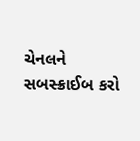ચેનલને સબસ્ક્રાઈબ કરો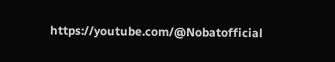https://youtube.com/@Nobatofficial